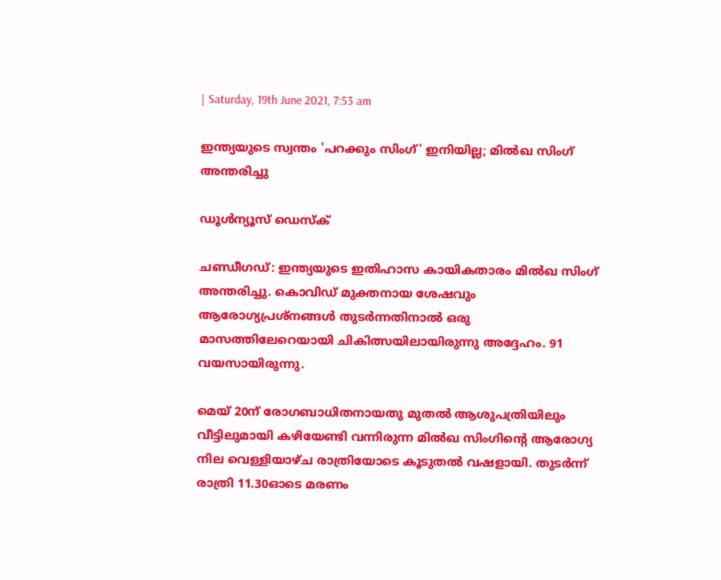| Saturday, 19th June 2021, 7:53 am

ഇന്ത്യയുടെ സ്വന്തം 'പറക്കും സിംഗ്' ഇനിയില്ല; മില്‍ഖ സിംഗ് അന്തരിച്ചു

ഡൂള്‍ന്യൂസ് ഡെസ്‌ക്

ചണ്ഡീഗഡ്: ഇന്ത്യയുടെ ഇതിഹാസ കായികതാരം മില്‍ഖ സിംഗ് അന്തരിച്ചു. കൊവിഡ് മുക്തനായ ശേഷവും ആരോഗ്യപ്രശ്‌നങ്ങള്‍ തുടര്‍ന്നതിനാല്‍ ഒരു മാസത്തിലേറെയായി ചികിത്സയിലായിരുന്നു അദ്ദേഹം. 91 വയസായിരുന്നു.

മെയ് 20ന് രോഗബാധിതനായതു മുതല്‍ ആശുപത്രിയിലും വീട്ടിലുമായി കഴിയേണ്ടി വന്നിരുന്ന മില്‍ഖ സിംഗിന്റെ ആരോഗ്യ നില വെള്ളിയാഴ്ച രാത്രിയോടെ കൂടുതല്‍ വഷളായി. തുടര്‍ന്ന് രാത്രി 11.30ഓടെ മരണം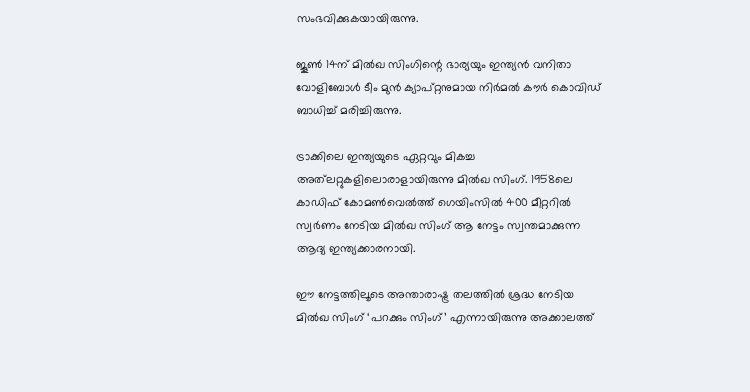സംഭവിക്കുകയായിരുന്നു.

ജൂണ്‍ 14ന് മില്‍ഖ സിംഗിന്റെ ഭാര്യയും ഇന്ത്യന്‍ വനിതാ വോളിബോള്‍ ടീം മുന്‍ ക്യാപ്റ്റനുമായ നിര്‍മല്‍ കൗര്‍ കൊവിഡ് ബാധിച്ച് മരിച്ചിരുന്നു.

ട്രാക്കിലെ ഇന്ത്യയുടെ ഏറ്റവും മികച്ച അത്‌ലറ്റുകളിലൊരാളായിരുന്നു മില്‍ഖ സിംഗ്. 1958ലെ കാഡിഫ് കോമണ്‍വെല്‍ത്ത് ഗെയിംസില്‍ 400 മീറ്ററില്‍ സ്വര്‍ണം നേടിയ മില്‍ഖ സിംഗ് ആ നേട്ടം സ്വന്തമാക്കുന്ന ആദ്യ ഇന്ത്യക്കാരനായി.

ഈ നേട്ടത്തിലൂടെ അന്താരാഷ്ട്ര തലത്തില്‍ ശ്രദ്ധ നേടിയ മില്‍ഖ സിംഗ് ‘പറക്കും സിംഗ്’ എന്നായിരുന്നു അക്കാലത്ത്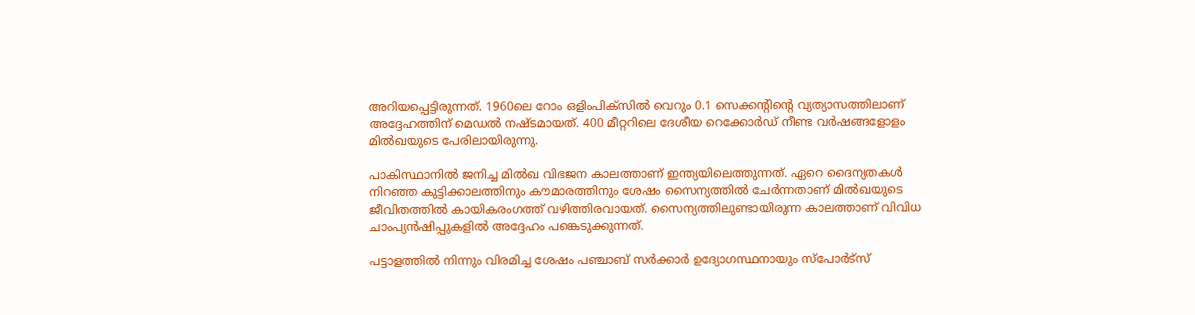അറിയപ്പെട്ടിരുന്നത്. 1960ലെ റോം ഒളിംപിക്‌സില്‍ വെറും 0.1 സെക്കന്റിന്റെ വ്യത്യാസത്തിലാണ് അദ്ദേഹത്തിന് മെഡല്‍ നഷ്ടമായത്. 400 മീറ്ററിലെ ദേശീയ റെക്കോര്‍ഡ് നീണ്ട വര്‍ഷങ്ങളോളം മില്‍ഖയുടെ പേരിലായിരുന്നു.

പാകിസ്ഥാനില്‍ ജനിച്ച മില്‍ഖ വിഭജന കാലത്താണ് ഇന്ത്യയിലെത്തുന്നത്. ഏറെ ദൈന്യതകള്‍ നിറഞ്ഞ കുട്ടിക്കാലത്തിനും കൗമാരത്തിനും ശേഷം സൈന്യത്തില്‍ ചേര്‍ന്നതാണ് മില്‍ഖയുടെ ജീവിതത്തില്‍ കായികരംഗത്ത് വഴിത്തിരവായത്. സൈന്യത്തിലുണ്ടായിരുന്ന കാലത്താണ് വിവിധ ചാംപ്യന്‍ഷിപ്പുകളില്‍ അദ്ദേഹം പങ്കെടുക്കുന്നത്.

പട്ടാളത്തില്‍ നിന്നും വിരമിച്ച ശേഷം പഞ്ചാബ് സര്‍ക്കാര്‍ ഉദ്യോഗസ്ഥനായും സ്‌പോര്‍ട്‌സ്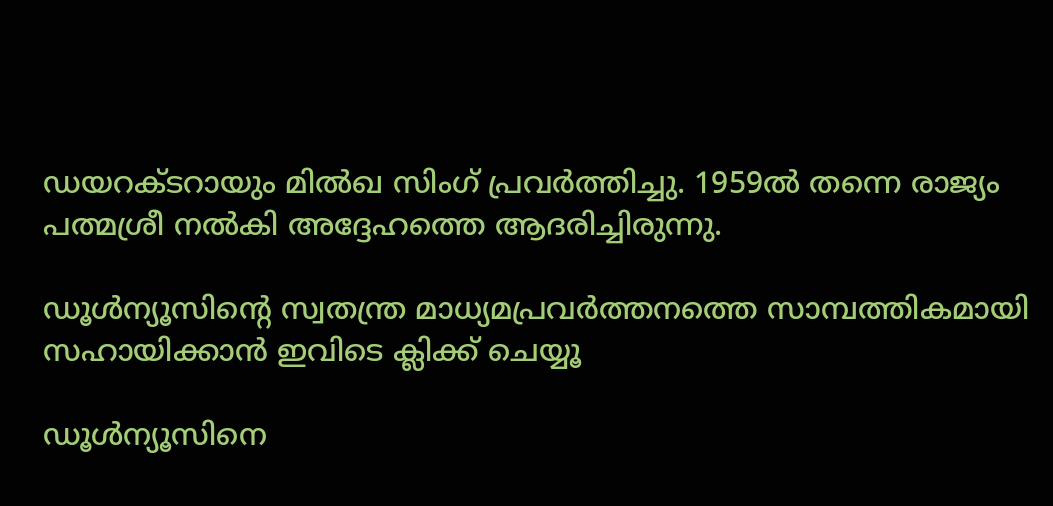ഡയറക്ടറായും മില്‍ഖ സിംഗ് പ്രവര്‍ത്തിച്ചു. 1959ല്‍ തന്നെ രാജ്യം പത്മശ്രീ നല്‍കി അദ്ദേഹത്തെ ആദരിച്ചിരുന്നു.

ഡൂള്‍ന്യൂസിന്റെ സ്വതന്ത്ര മാധ്യമപ്രവര്‍ത്തനത്തെ സാമ്പത്തികമായി സഹായിക്കാന്‍ ഇവിടെ ക്ലിക്ക് ചെയ്യൂ

ഡൂള്‍ന്യൂസിനെ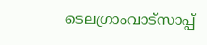ടെലഗ്രാംവാട്‌സാപ്പ്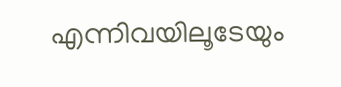എന്നിവയിലൂടേയും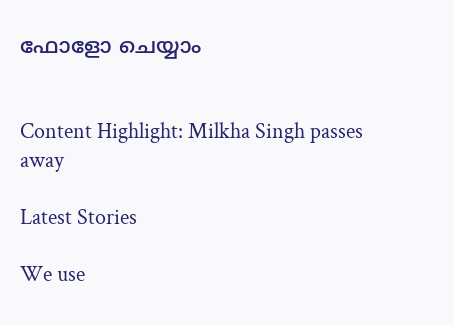ഫോളോ ചെയ്യാം


Content Highlight: Milkha Singh passes away

Latest Stories

We use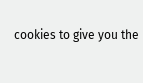cookies to give you the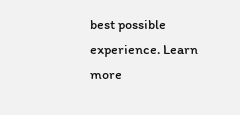best possible experience. Learn more